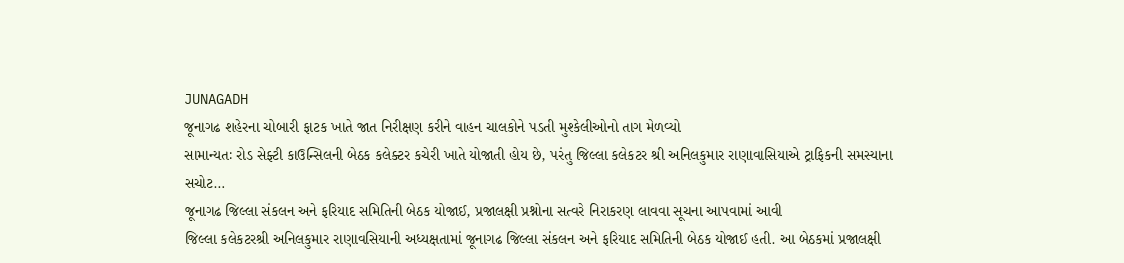JUNAGADH
જૂનાગઢ શહેરના ચોબારી ફાટક ખાતે જાત નિરીક્ષણ કરીને વાહન ચાલકોને પડતી મુશ્કેલીઓનો તાગ મેળવ્યો
સામાન્યતઃ રોડ સેફ્ટી કાઉન્સિલની બેઠક કલેક્ટર કચેરી ખાતે યોજાતી હોય છે, પરંતુ જિલ્લા કલેકટર શ્રી અનિલકુમાર રાણાવાસિયાએ ટ્રાફિકની સમસ્યાના સચોટ…
જૂનાગઢ જિલ્લા સંકલન અને ફરિયાદ સમિતિની બેઠક યોજાઈ, પ્રજાલક્ષી પ્રશ્નોના સત્વરે નિરાકરણ લાવવા સૂચના આપવામાં આવી
જિલ્લા કલેકટરશ્રી અનિલકુમાર રાણાવસિયાની અધ્યક્ષતામાં જૂનાગઢ જિલ્લા સંકલન અને ફરિયાદ સમિતિની બેઠક યોજાઈ હતી. આ બેઠકમાં પ્રજાલક્ષી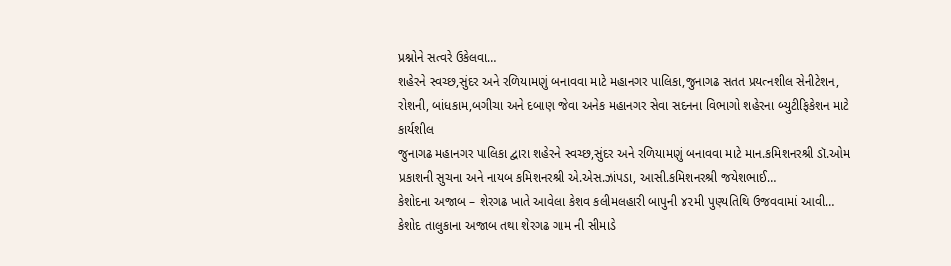પ્રશ્નોને સત્વરે ઉકેલવા…
શહેરને સ્વચ્છ,સુંદર અને રળિયામણું બનાવવા માટે મહાનગર પાલિકા,જુનાગઢ સતત પ્રયત્નશીલ સેનીટેશન, રોશની, બાંધકામ,બગીચા અને દબાણ જેવા અનેક મહાનગર સેવા સદનના વિભાગો શહેરના બ્યુટીફિકેશન માટે કાર્યશીલ
જુનાગઢ મહાનગર પાલિકા દ્વારા શહેરને સ્વચ્છ,સુંદર અને રળિયામણું બનાવવા માટે માન.કમિશનરશ્રી ડૉ.ઓમ પ્રકાશની સુચના અને નાયબ કમિશનરશ્રી એ.એસ.ઝાંપડા, આસી.કમિશનરશ્રી જયેશભાઈ…
કેશોદના અજાબ – શેરગઢ ખાતે આવેલા કેશવ કલીમલહારી બાપુની ૪૨મી પુણ્યતિથિ ઉજવવામાં આવી…
કેશોદ તાલુકાના અજાબ તથા શેરગઢ ગામ ની સીમાડે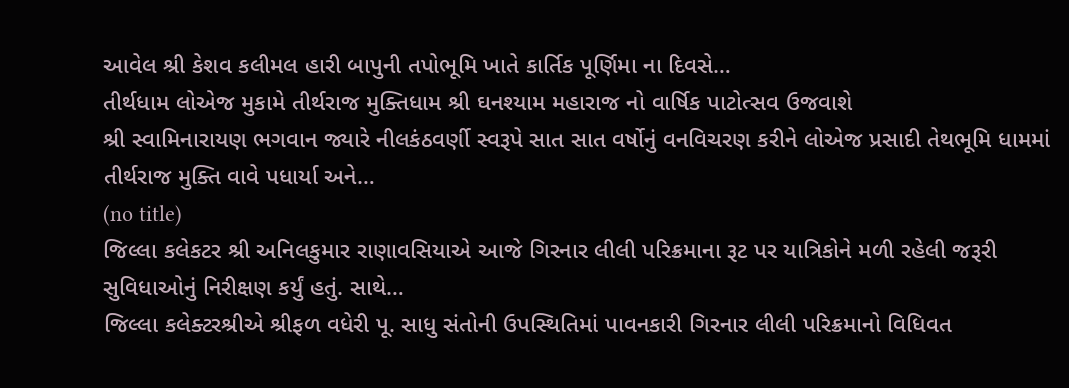આવેલ શ્રી કેશવ કલીમલ હારી બાપુની તપોભૂમિ ખાતે કાર્તિક પૂર્ણિમા ના દિવસે…
તીર્થધામ લોએજ મુકામે તીર્થરાજ મુક્તિધામ શ્રી ઘનશ્યામ મહારાજ નો વાર્ષિક પાટોત્સવ ઉજવાશે
શ્રી સ્વામિનારાયણ ભગવાન જ્યારે નીલકંઠવર્ણી સ્વરૂપે સાત સાત વર્ષોનું વનવિચરણ કરીને લોએજ પ્રસાદી તેથભૂમિ ધામમાં તીર્થરાજ મુક્તિ વાવે પધાર્યા અને…
(no title)
જિલ્લા કલેકટર શ્રી અનિલકુમાર રાણાવસિયાએ આજે ગિરનાર લીલી પરિક્રમાના રૂટ પર યાત્રિકોને મળી રહેલી જરૂરી સુવિધાઓનું નિરીક્ષણ કર્યું હતું. સાથે…
જિલ્લા કલેક્ટરશ્રીએ શ્રીફળ વધેરી પૂ. સાધુ સંતોની ઉપસ્થિતિમાં પાવનકારી ગિરનાર લીલી પરિક્રમાનો વિધિવત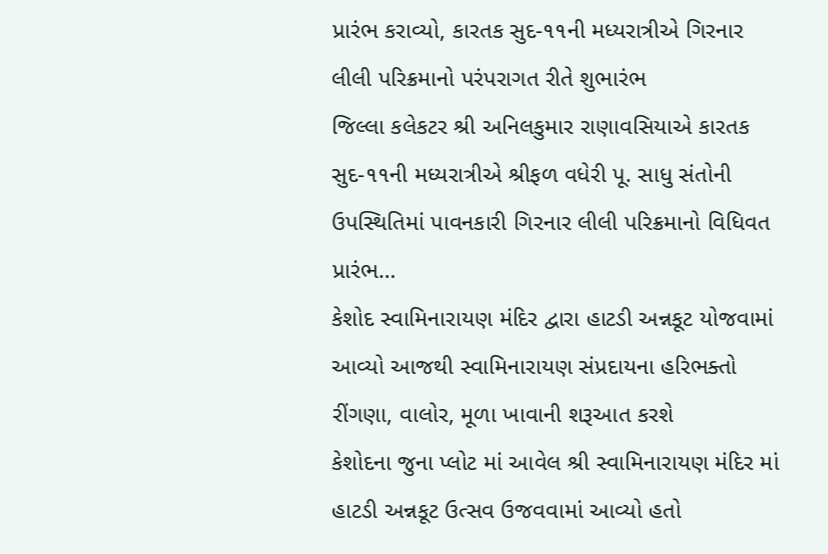પ્રારંભ કરાવ્યો, કારતક સુદ-૧૧ની મધ્યરાત્રીએ ગિરનાર લીલી પરિક્રમાનો પરંપરાગત રીતે શુભારંભ
જિલ્લા કલેકટર શ્રી અનિલકુમાર રાણાવસિયાએ કારતક સુદ-૧૧ની મધ્યરાત્રીએ શ્રીફળ વધેરી પૂ. સાધુ સંતોની ઉપસ્થિતિમાં પાવનકારી ગિરનાર લીલી પરિક્રમાનો વિધિવત પ્રારંભ…
કેશોદ સ્વામિનારાયણ મંદિર દ્વારા હાટડી અન્નકૂટ યોજવામાં આવ્યો આજથી સ્વામિનારાયણ સંપ્રદાયના હરિભક્તો રીંગણા, વાલોર, મૂળા ખાવાની શરૂઆત કરશે
કેશોદના જુના પ્લોટ માં આવેલ શ્રી સ્વામિનારાયણ મંદિર માં હાટડી અન્નકૂટ ઉત્સવ ઉજવવામાં આવ્યો હતો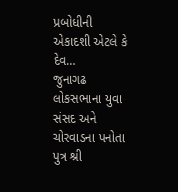પ્રબોધીની એકાદશી એટલે કે દેવ…
જુનાગઢ લોકસભાના યુવા સંસદ અને ચોરવાડના પનોતા પુત્ર શ્રી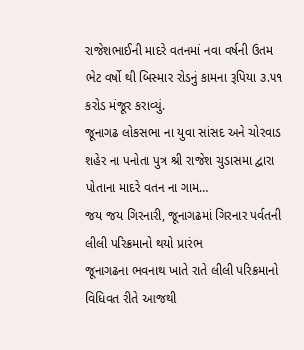રાજેશભાઈની માદરે વતનમાં નવા વર્ષની ઉતમ ભેટ વર્ષો થી બિસ્માર રોડનું કામના રૂપિયા ૩.૫૧ કરોડ મંજૂર કરાવ્યું.
જૂનાગઢ લોકસભા ના યુવા સાંસદ અને ચોરવાડ શહેર ના પનોતા પુત્ર શ્રી રાજેશ ચુડાસમા દ્વારા પોતાના માદરે વતન ના ગામ…
જય જય ગિરનારી, જૂનાગઢમાં ગિરનાર પર્વતની લીલી પરિક્રમાનો થયો પ્રારંભ
જૂનાગઢના ભવનાથ ખાતે રાતે લીલી પરિક્રમાનો વિધિવત રીતે આજથી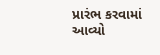પ્રારંભ કરવામાં આવ્યો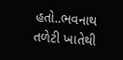હતો..ભવનાથ તળેટી ખાતેથી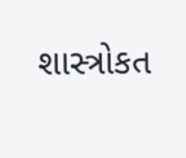શાસ્ત્રોકત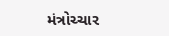મંત્રોચ્ચાર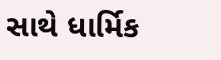સાથે ધાર્મિક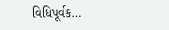વિધિપૂર્વક…